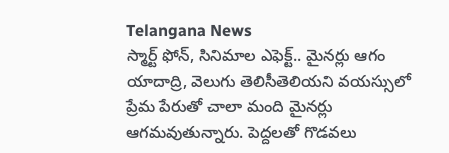Telangana News
స్మార్ట్ ఫోన్, సినిమాల ఎఫెక్ట్.. మైనర్లు ఆగం
యాదాద్రి, వెలుగు తెలిసీతెలియని వయస్సులో ప్రేమ పేరుతో చాలా మంది మైనర్లు ఆగమవుతున్నారు. పెద్దలతో గొడవలు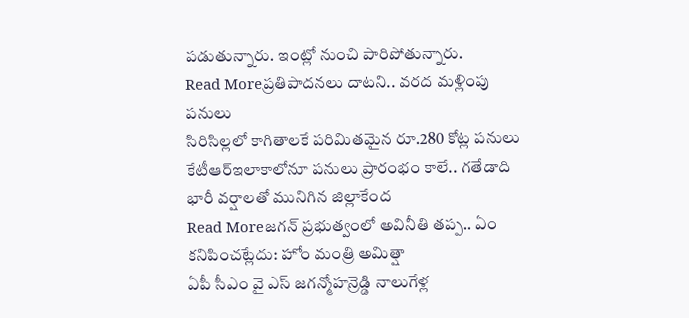పడుతున్నారు. ఇంట్లో నుంచి పారిపోతున్నారు.
Read Moreప్రతిపాదనలు దాటని.. వరద మళ్లింపు పనులు
సిరిసిల్లలో కాగితాలకే పరిమితమైన రూ.280 కోట్ల పనులు కేటీఆర్ఇలాకాలోనూ పనులు ప్రారంభం కాలే.. గతేడాది భారీ వర్షాలతో మునిగిన జిల్లాకేంద
Read Moreజగన్ ప్రభుత్వంలో అవినీతి తప్ప.. ఏం కనిపించట్లేదు: హోం మంత్రి అమిత్షా
ఏపీ సీఎం వై ఎస్ జగన్మోహన్రెడ్డి నాలుగేళ్ల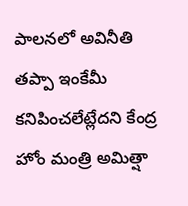పాలనలో అవినీతి తప్పా ఇంకేమీ కనిపించలేట్లేదని కేంద్ర హోం మంత్రి అమిత్షా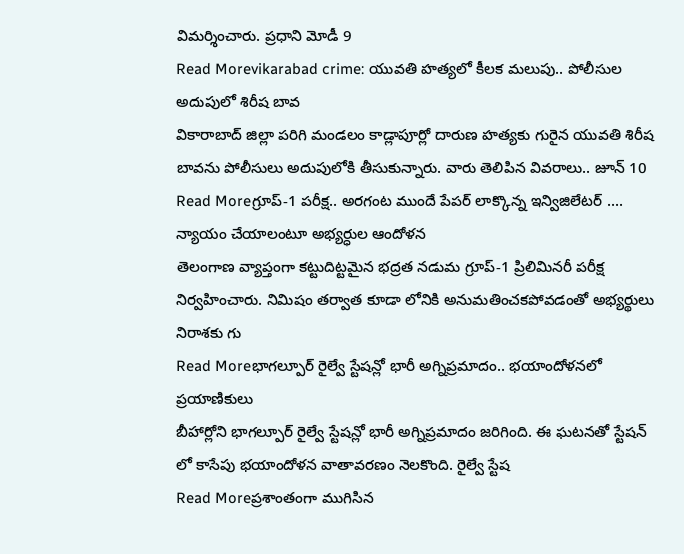విమర్శించారు. ప్రధాని మోడీ 9
Read Morevikarabad crime: యువతి హత్యలో కీలక మలుపు.. పోలీసుల అదుపులో శిరీష బావ
వికారాబాద్ జిల్లా పరిగి మండలం కాడ్లాపూర్లో దారుణ హత్యకు గురైన యువతి శిరీష బావను పోలీసులు అదుపులోకి తీసుకున్నారు. వారు తెలిపిన వివరాలు.. జూన్ 10
Read Moreగ్రూప్-1 పరీక్ష.. అరగంట ముందే పేపర్ లాక్కొన్న ఇన్విజిలేటర్ .... న్యాయం చేయాలంటూ అభ్యర్ధుల ఆందోళన
తెలంగాణ వ్యాప్తంగా కట్టుదిట్టమైన భద్రత నడుమ గ్రూప్-1 ప్రిలిమినరీ పరీక్ష నిర్వహించారు. నిమిషం తర్వాత కూడా లోనికి అనుమతించకపోవడంతో అభ్యర్థులు నిరాశకు గు
Read Moreభాగల్పూర్ రైల్వే స్టేషన్లో భారీ అగ్నిప్రమాదం.. భయాందోళనలో ప్రయాణికులు
బీహార్లోని భాగల్పూర్ రైల్వే స్టేషన్లో భారీ అగ్నిప్రమాదం జరిగింది. ఈ ఘటనతో స్టేషన్ లో కాసేపు భయాందోళన వాతావరణం నెలకొంది. రైల్వే స్టేష
Read Moreప్రశాంతంగా ముగిసిన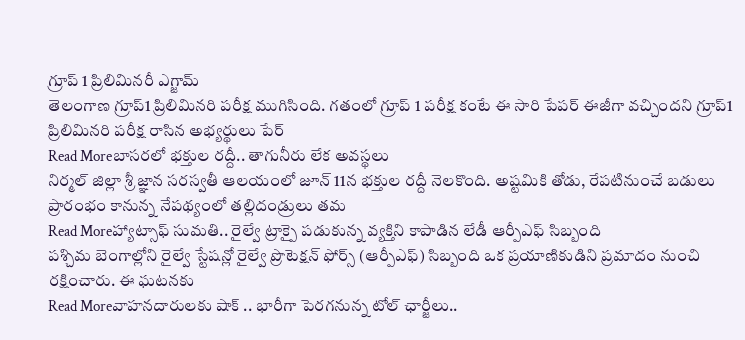గ్రూప్ 1 ప్రిలిమినరీ ఎగ్జామ్
తెలంగాణ గ్రూప్1 ప్రిలిమినరి పరీక్ష ముగిసింది. గతంలో గ్రూప్ 1 పరీక్ష కంటే ఈ సారి పేపర్ ఈజీగా వచ్చిందని గ్రూప్1 ప్రిలిమినరి పరీక్ష రాసిన అభ్యర్థులు పేర్
Read Moreబాసరలో భక్తుల రద్దీ.. తాగునీరు లేక అవస్థలు
నిర్మల్ జిల్లా శ్రీ జ్ఞాన సరస్వతీ ఆలయంలో జూన్ 11న భక్తుల రద్దీ నెలకొంది. అష్టమికి తోడు, రేపటినుంచే బడులు ప్రారంభం కానున్న నేపథ్యంలో తల్లిదండ్రులు తమ
Read Moreహ్యాట్సాఫ్ సుమతి.. రైల్వే ట్రాక్పై పడుకున్న వ్యక్తిని కాపాడిన లేడీ ఆర్పీఎఫ్ సిబ్బంది
పశ్చిమ బెంగాల్లోని రైల్వే స్టేషన్లో రైల్వే ప్రొటెక్షన్ ఫోర్స్ (ఆర్పీఎఫ్) సిబ్బంది ఒక ప్రయాణికుడిని ప్రమాదం నుంచి రక్షించారు. ఈ ఘటనకు
Read Moreవాహనదారులకు షాక్ .. భారీగా పెరగనున్న టోల్ ఛార్జీలు..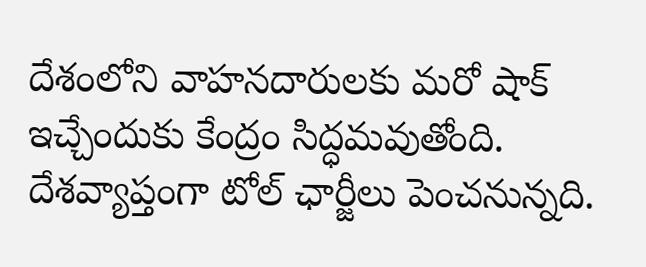దేశంలోని వాహనదారులకు మరో షాక్ ఇచ్చేందుకు కేంద్రం సిద్ధమవుతోంది. దేశవ్యాప్తంగా టోల్ ఛార్జీలు పెంచనున్నది.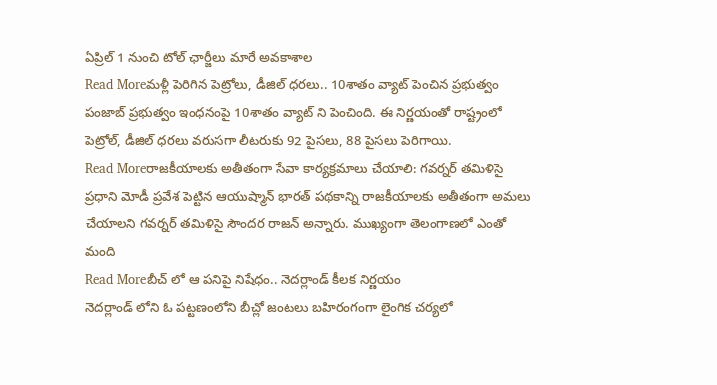ఏప్రిల్ 1 నుంచి టోల్ ఛార్జీలు మారే అవకాశాల
Read Moreమళ్లీ పెరిగిన పెట్రోలు, డీజిల్ ధరలు.. 10శాతం వ్యాట్ పెంచిన ప్రభుత్వం
పంజాబ్ ప్రభుత్వం ఇంధనంపై 10శాతం వ్యాట్ ని పెంచింది. ఈ నిర్ణయంతో రాష్ట్రంలో పెట్రోల్, డీజిల్ ధరలు వరుసగా లీటరుకు 92 పైసలు, 88 పైసలు పెరిగాయి.
Read Moreరాజకీయాలకు అతీతంగా సేవా కార్యక్రమాలు చేయాలి: గవర్నర్ తమిళిసై
ప్రధాని మోడీ ప్రవేశ పెట్టిన ఆయుష్మాన్ భారత్ పథకాన్ని రాజకీయాలకు అతీతంగా అమలు చేయాలని గవర్నర్ తమిళిసై సౌందర రాజన్ అన్నారు. ముఖ్యంగా తెలంగాణలో ఎంతో మంది
Read Moreబీచ్ లో ఆ పనిపై నిషేధం.. నెదర్లాండ్ కీలక నిర్ణయం
నెదర్లాండ్ లోని ఓ పట్టణంలోని బీచ్లో జంటలు బహిరంగంగా లైంగిక చర్యలో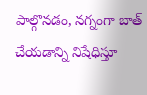పాల్గొనడం, నగ్నంగా బాత్ చేయడాన్ని నిషేధిస్తూ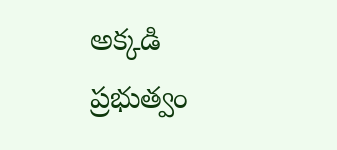అక్కడి ప్రభుత్వం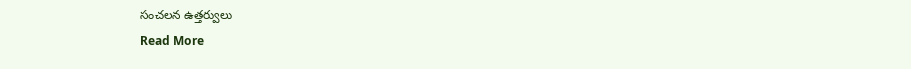సంచలన ఉత్తర్వులు
Read More